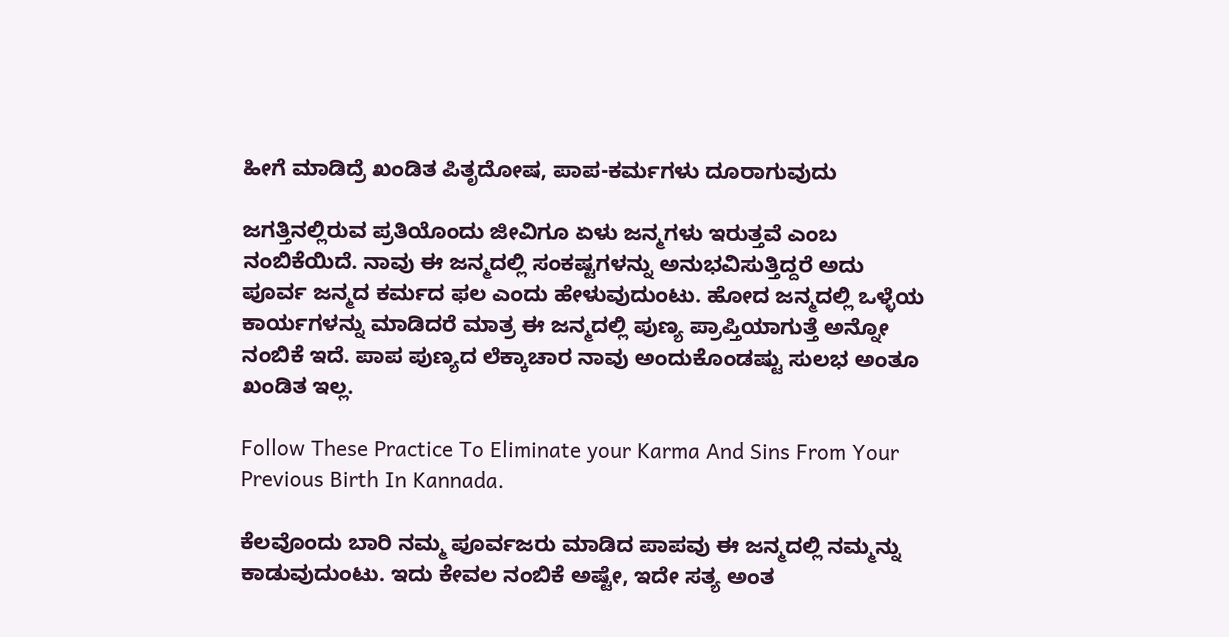ಹೀಗೆ ಮಾಡಿದ್ರೆ ಖಂಡಿತ ಪಿತೃದೋಷ, ಪಾಪ-ಕರ್ಮಗಳು ದೂರಾಗುವುದು

ಜಗತ್ತಿನಲ್ಲಿರುವ ಪ್ರತಿಯೊಂದು ಜೀವಿಗೂ ಏಳು ಜನ್ಮಗಳು ಇರುತ್ತವೆ ಎಂಬ ನಂಬಿಕೆಯಿದೆ. ನಾವು ಈ ಜನ್ಮದಲ್ಲಿ ಸಂಕಷ್ಟಗಳನ್ನು ಅನುಭವಿಸುತ್ತಿದ್ದರೆ ಅದು ಪೂರ್ವ ಜನ್ಮದ ಕರ್ಮದ ಫಲ ಎಂದು ಹೇಳುವುದುಂಟು. ಹೋದ ಜನ್ಮದಲ್ಲಿ ಒಳ್ಳೆಯ ಕಾರ್ಯಗಳನ್ನು ಮಾಡಿದರೆ ಮಾತ್ರ ಈ ಜನ್ಮದಲ್ಲಿ ಪುಣ್ಯ ಪ್ರಾಪ್ತಿಯಾಗುತ್ತೆ ಅನ್ನೋ ನಂಬಿಕೆ ಇದೆ. ಪಾಪ ಪುಣ್ಯದ ಲೆಕ್ಕಾಚಾರ ನಾವು ಅಂದುಕೊಂಡಷ್ಟು ಸುಲಭ ಅಂತೂ ಖಂಡಿತ ಇಲ್ಲ.

Follow These Practice To Eliminate your Karma And Sins From Your Previous Birth In Kannada.

ಕೆಲವೊಂದು ಬಾರಿ ನಮ್ಮ ಪೂರ್ವಜರು ಮಾಡಿದ ಪಾಪವು ಈ ಜನ್ಮದಲ್ಲಿ ನಮ್ಮನ್ನು ಕಾಡುವುದುಂಟು. ಇದು ಕೇವಲ ನಂಬಿಕೆ ಅಷ್ಟೇ, ಇದೇ ಸತ್ಯ ಅಂತ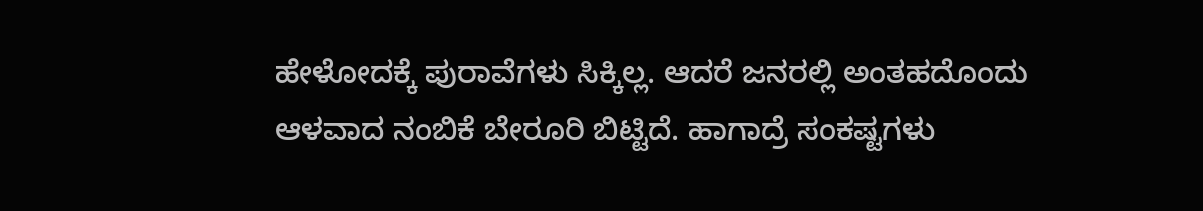ಹೇಳೋದಕ್ಕೆ ಪುರಾವೆಗಳು ಸಿಕ್ಕಿಲ್ಲ. ಆದರೆ ಜನರಲ್ಲಿ ಅಂತಹದೊಂದು ಆಳವಾದ ನಂಬಿಕೆ ಬೇರೂರಿ ಬಿಟ್ಟಿದೆ. ಹಾಗಾದ್ರೆ ಸಂಕಷ್ಟಗಳು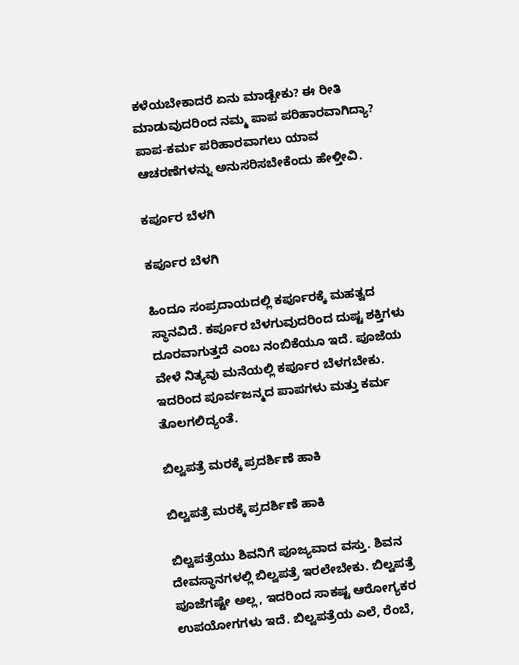ಕಳೆಯಬೇಕಾದರೆ ಏನು ಮಾಡ್ಬೇಕು? ಈ ರೀತಿ ಮಾಡುವುದರಿಂದ ನಮ್ಮ ಪಾಪ ಪರಿಹಾರವಾಗಿದ್ಯಾ? ಪಾಪ-ಕರ್ಮ ಪರಿಹಾರವಾಗಲು ಯಾವ ಆಚರಣೆಗಳನ್ನು ಅನುಸರಿಸಬೇಕೆಂದು ಹೇಳ್ತೀವಿ.

ಕರ್ಪೂರ ಬೆಳಗಿ

ಕರ್ಪೂರ ಬೆಳಗಿ

ಹಿಂದೂ ಸಂಪ್ರದಾಯದಲ್ಲಿ ಕರ್ಪೂರಕ್ಕೆ ಮಹತ್ವದ ಸ್ಥಾನವಿದೆ. ಕರ್ಪೂರ ಬೆಳಗುವುದರಿಂದ ದುಷ್ಟ ಶಕ್ತಿಗಳು ದೂರವಾಗುತ್ತದೆ ಎಂಬ ನಂಬಿಕೆಯೂ ಇದೆ. ಪೂಜೆಯ ವೇಳೆ ನಿತ್ಯವು ಮನೆಯಲ್ಲಿ ಕರ್ಪೂರ ಬೆಳಗಬೇಕು. ಇದರಿಂದ ಪೂರ್ವಜನ್ಮದ ಪಾಪಗಳು ಮತ್ತು ಕರ್ಮ ತೊಲಗಲಿದ್ಯಂತೆ.

ಬಿಲ್ವಪತ್ರೆ ಮರಕ್ಕೆ ಪ್ರದರ್ಶಿಣೆ ಹಾಕಿ

ಬಿಲ್ವಪತ್ರೆ ಮರಕ್ಕೆ ಪ್ರದರ್ಶಿಣೆ ಹಾಕಿ

ಬಿಲ್ವಪತ್ರೆಯು ಶಿವನಿಗೆ ಪೂಜ್ಯವಾದ ವಸ್ತು. ಶಿವನ ದೇವಸ್ಥಾನಗಳಲ್ಲಿ ಬಿಲ್ವಪತ್ರೆ ಇರಲೇಬೇಕು. ಬಿಲ್ವಪತ್ರೆ ಪೂಜೆಗಷ್ಟೇ ಅಲ್ಲ, ಇದರಿಂದ ಸಾಕಷ್ಟ ಆರೋಗ್ಯಕರ ಉಪಯೋಗಗಳು ಇದೆ. ಬಿಲ್ವಪತ್ರೆಯ ಎಲೆ, ರೆಂಬೆ,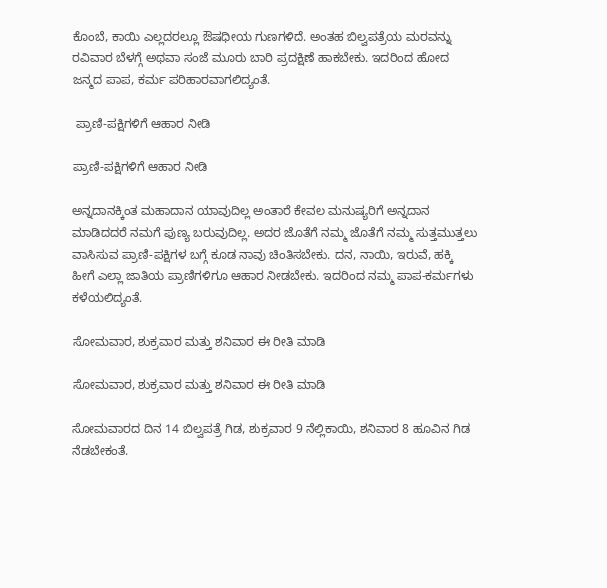ಕೊಂಬೆ, ಕಾಯಿ ಎಲ್ಲದರಲ್ಲೂ ಔಷಧೀಯ ಗುಣಗಳಿದೆ. ಅಂತಹ ಬಿಲ್ವಪತ್ರೆಯ ಮರವನ್ನು ರವಿವಾರ ಬೆಳಗ್ಗೆ ಅಥವಾ ಸಂಜೆ ಮೂರು ಬಾರಿ ಪ್ರದಕ್ಷಿಣೆ ಹಾಕಬೇಕು. ಇದರಿಂದ ಹೋದ ಜನ್ಮದ ಪಾಪ, ಕರ್ಮ ಪರಿಹಾರವಾಗಲಿದ್ಯಂತೆ.

 ಪ್ರಾಣಿ-ಪಕ್ಷಿಗಳಿಗೆ ಆಹಾರ ನೀಡಿ

ಪ್ರಾಣಿ-ಪಕ್ಷಿಗಳಿಗೆ ಆಹಾರ ನೀಡಿ

ಅನ್ನದಾನಕ್ಕಿಂತ ಮಹಾದಾನ ಯಾವುದಿಲ್ಲ ಅಂತಾರೆ ಕೇವಲ ಮನುಷ್ಯರಿಗೆ ಅನ್ನದಾನ ಮಾಡಿದದರೆ ನಮಗೆ ಪುಣ್ಯ ಬರುವುದಿಲ್ಲ. ಅದರ ಜೊತೆಗೆ ನಮ್ಮ ಜೊತೆಗೆ ನಮ್ಮ ಸುತ್ತಮುತ್ತಲು ವಾಸಿಸುವ ಪ್ರಾಣಿ-ಪಕ್ಷಿಗಳ ಬಗ್ಗೆ ಕೂಡ ನಾವು ಚಿಂತಿಸಬೇಕು. ದನ, ನಾಯಿ, ಇರುವೆ, ಹಕ್ಕಿ ಹೀಗೆ ಎಲ್ಲಾ ಜಾತಿಯ ಪ್ರಾಣಿಗಳಿಗೂ ಆಹಾರ ನೀಡಬೇಕು. ಇದರಿಂದ ನಮ್ಮ ಪಾಪ-ಕರ್ಮಗಳು ಕಳೆಯಲಿದ್ಯಂತೆ.

ಸೋಮವಾರ, ಶುಕ್ರವಾರ ಮತ್ತು ಶನಿವಾರ ಈ ರೀತಿ ಮಾಡಿ

ಸೋಮವಾರ, ಶುಕ್ರವಾರ ಮತ್ತು ಶನಿವಾರ ಈ ರೀತಿ ಮಾಡಿ

ಸೋಮವಾರದ ದಿನ 14 ಬಿಲ್ವಪತ್ರೆ ಗಿಡ, ಶುಕ್ರವಾರ 9 ನೆಲ್ಲಿಕಾಯಿ, ಶನಿವಾರ 8 ಹೂವಿನ ಗಿಡ ನೆಡಬೇಕಂತೆ.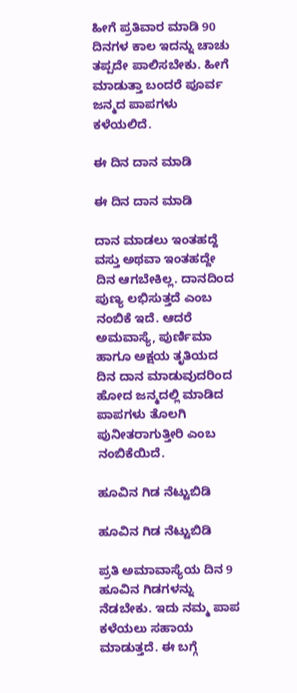ಹೀಗೆ ಪ್ರತಿವಾರ ಮಾಡಿ 90 ದಿನಗಳ ಕಾಲ ಇದನ್ನು ಚಾಚು ತಪ್ಪದೇ ಪಾಲಿಸಬೇಕು. ಹೀಗೆ ಮಾಡುತ್ತಾ ಬಂದರೆ ಪೂರ್ವ ಜನ್ಮದ ಪಾಪಗಳು ಕಳೆಯಲಿದೆ.

ಈ ದಿನ ದಾನ ಮಾಡಿ

ಈ ದಿನ ದಾನ ಮಾಡಿ

ದಾನ ಮಾಡಲು ಇಂತಹದ್ದೆ ವಸ್ತು ಅಥವಾ ಇಂತಹದ್ದೇ ದಿನ ಆಗಬೇಕಿಲ್ಲ. ದಾನದಿಂದ ಪುಣ್ಯ ಲಭಿಸುತ್ತದೆ ಎಂಬ ನಂಬಿಕೆ ಇದೆ. ಆದರೆ ಅಮವಾಸ್ಯೆ, ಪುರ್ಣಿಮಾ ಹಾಗೂ ಅಕ್ಷಯ ತೃತಿಯದ ದಿನ ದಾನ ಮಾಡುವುದರಿಂದ ಹೋದ ಜನ್ಮದಲ್ಲಿ ಮಾಡಿದ ಪಾಪಗಳು ತೊಲಗಿ ಪುನೀತರಾಗುತ್ತೀರಿ ಎಂಬ ನಂಬಿಕೆಯಿದೆ.

ಹೂವಿನ ಗಿಡ ನೆಟ್ಟುಬಿಡಿ

ಹೂವಿನ ಗಿಡ ನೆಟ್ಟುಬಿಡಿ

ಪ್ರತಿ ಅಮಾವಾಸ್ಯೆಯ ದಿನ 9 ಹೂವಿನ ಗಿಡಗಳನ್ನು ನೆಡಬೇಕು. ಇದು ನಮ್ಮ ಪಾಪ ಕಳೆಯಲು ಸಹಾಯ ಮಾಡುತ್ತದೆ. ಈ ಬಗ್ಗೆ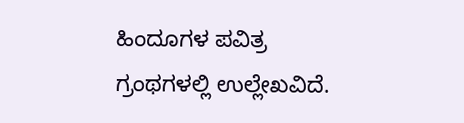ಹಿಂದೂಗಳ ಪವಿತ್ರ ಗ್ರಂಥಗಳಲ್ಲಿ ಉಲ್ಲೇಖವಿದೆ.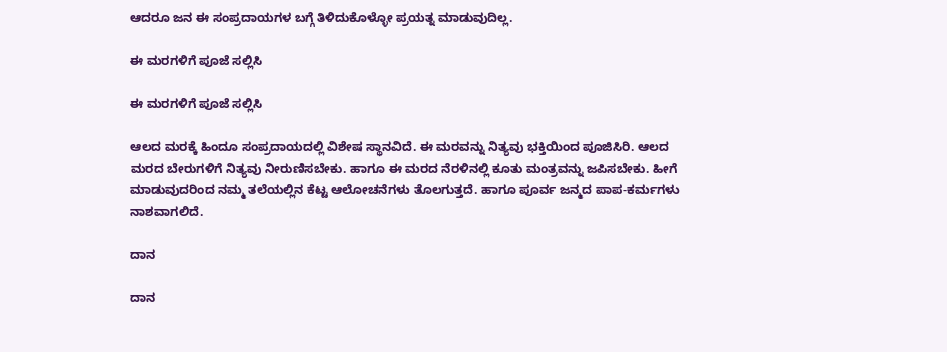ಆದರೂ ಜನ ಈ ಸಂಪ್ರದಾಯಗಳ ಬಗ್ಗೆ ತಿಳಿದುಕೊಳ್ಳೋ ಪ್ರಯತ್ನ ಮಾಡುವುದಿಲ್ಲ.

ಈ ಮರಗಳಿಗೆ ಪೂಜೆ ಸಲ್ಲಿಸಿ

ಈ ಮರಗಳಿಗೆ ಪೂಜೆ ಸಲ್ಲಿಸಿ

ಆಲದ ಮರಕ್ಕೆ ಹಿಂದೂ ಸಂಪ್ರದಾಯದಲ್ಲಿ ವಿಶೇಷ ಸ್ಥಾನವಿದೆ. ಈ ಮರವನ್ನು ನಿತ್ಯವು ಭಕ್ತಿಯಿಂದ ಪೂಜಿಸಿರಿ. ಆಲದ ಮರದ ಬೇರುಗಳಿಗೆ ನಿತ್ಯವು ನೀರುಣಿಸಬೇಕು. ಹಾಗೂ ಈ ಮರದ ನೆರಳಿನಲ್ಲಿ ಕೂತು ಮಂತ್ರವನ್ನು ಜಪಿಸಬೇಕು. ಹೀಗೆ ಮಾಡುವುದರಿಂದ ನಮ್ಮ ತಲೆಯಲ್ಲಿನ ಕೆಟ್ಟ ಆಲೋಚನೆಗಳು ತೊಲಗುತ್ತದೆ. ಹಾಗೂ ಪೂರ್ವ ಜನ್ಮದ ಪಾಪ-ಕರ್ಮಗಳು ನಾಶವಾಗಲಿದೆ.

ದಾನ

ದಾನ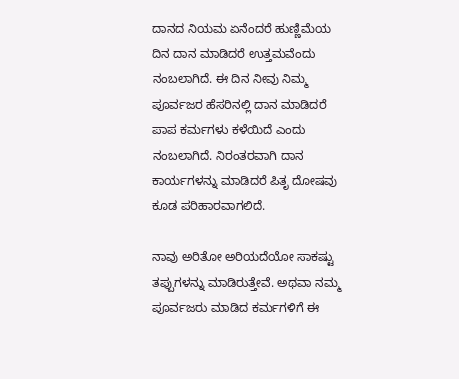ದಾನದ ನಿಯಮ ಏನೆಂದರೆ ಹುಣ್ಣಿಮೆಯ ದಿನ ದಾನ ಮಾಡಿದರೆ ಉತ್ತಮವೆಂದು ನಂಬಲಾಗಿದೆ. ಈ ದಿನ ನೀವು ನಿಮ್ಮ ಪೂರ್ವಜರ ಹೆಸರಿನಲ್ಲಿ ದಾನ ಮಾಡಿದರೆ ಪಾಪ ಕರ್ಮಗಳು ಕಳೆಯಿದೆ ಎಂದು ನಂಬಲಾಗಿದೆ. ನಿರಂತರವಾಗಿ ದಾನ ಕಾರ್ಯಗಳನ್ನು ಮಾಡಿದರೆ ಪಿತೃ ದೋಷವು ಕೂಡ ಪರಿಹಾರವಾಗಲಿದೆ.

ನಾವು ಅರಿತೋ ಅರಿಯದೆಯೋ ಸಾಕಷ್ಟು ತಪ್ಪುಗಳನ್ನು ಮಾಡಿರುತ್ತೇವೆ. ಅಥವಾ ನಮ್ಮ ಪೂರ್ವಜರು ಮಾಡಿದ ಕರ್ಮಗಳಿಗೆ ಈ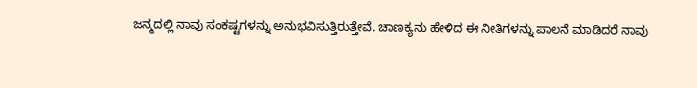ಜನ್ಮದಲ್ಲಿ ನಾವು ಸಂಕಷ್ಟಗಳನ್ನು ಅನುಭವಿಸುತ್ತಿರುತ್ತೇವೆ. ಚಾಣಕ್ಯನು ಹೇಳಿದ ಈ ನೀತಿಗಳನ್ನು ಪಾಲನೆ ಮಾಡಿದರೆ ನಾವು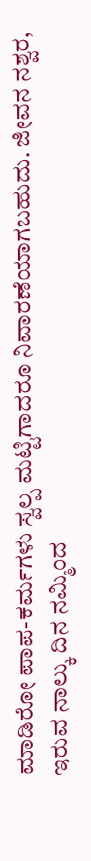ಮಾಡಿರೋ ಪಾಪ-ಕರ್ಮಗಳು ಸ್ವಲ್ಪ ಮಟ್ಟಿಗಾದರೂ ನಿವಾರಣೆಯಾಗಬಹುದು. ಜೀವನ ನಶ್ವರ, ಇರುವ ನಾಲ್ಕು ದಿನ ನಮ್ಮಿಂದ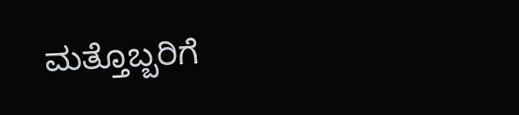ಮತ್ತೊಬ್ಬರಿಗೆ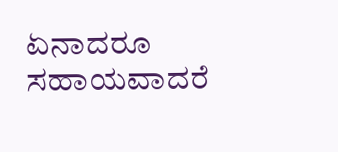ಏನಾದರೂ ಸಹಾಯವಾದರೆ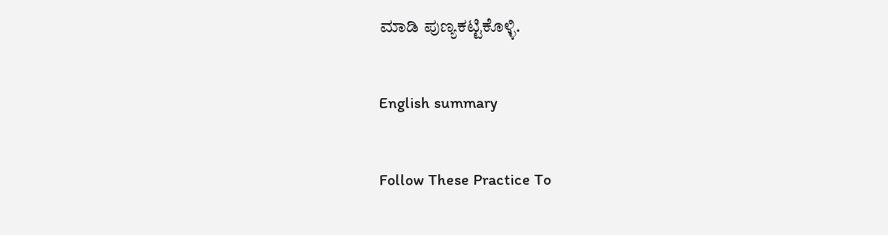ಮಾಡಿ ಪುಣ್ಯಕಟ್ಟಿಕೊಳ್ಳಿ.

English summary

Follow These Practice To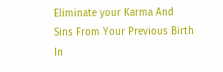Eliminate your Karma And Sins From Your Previous Birth In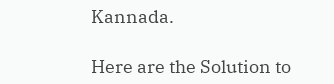Kannada.

Here are the Solution to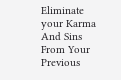Eliminate your Karma And Sins From Your Previous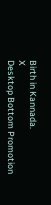Birth in Kannada.
X
Desktop Bottom Promotion